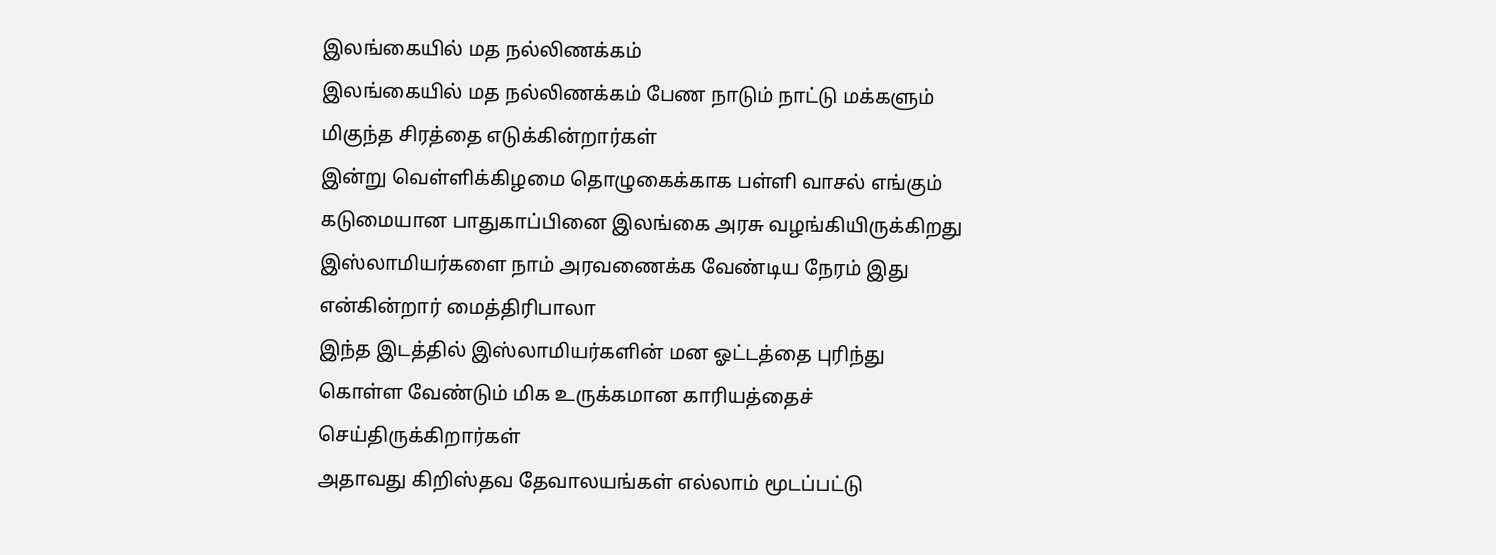இலங்கையில் மத நல்லிணக்கம்
இலங்கையில் மத நல்லிணக்கம் பேண நாடும் நாட்டு மக்களும் மிகுந்த சிரத்தை எடுக்கின்றார்கள்
இன்று வெள்ளிக்கிழமை தொழுகைக்காக பள்ளி வாசல் எங்கும் கடுமையான பாதுகாப்பினை இலங்கை அரசு வழங்கியிருக்கிறது
இஸ்லாமியர்களை நாம் அரவணைக்க வேண்டிய நேரம் இது என்கின்றார் மைத்திரிபாலா
இந்த இடத்தில் இஸ்லாமியர்களின் மன ஓட்டத்தை புரிந்து கொள்ள வேண்டும் மிக உருக்கமான காரியத்தைச் செய்திருக்கிறார்கள்
அதாவது கிறிஸ்தவ தேவாலயங்கள் எல்லாம் மூடப்பட்டு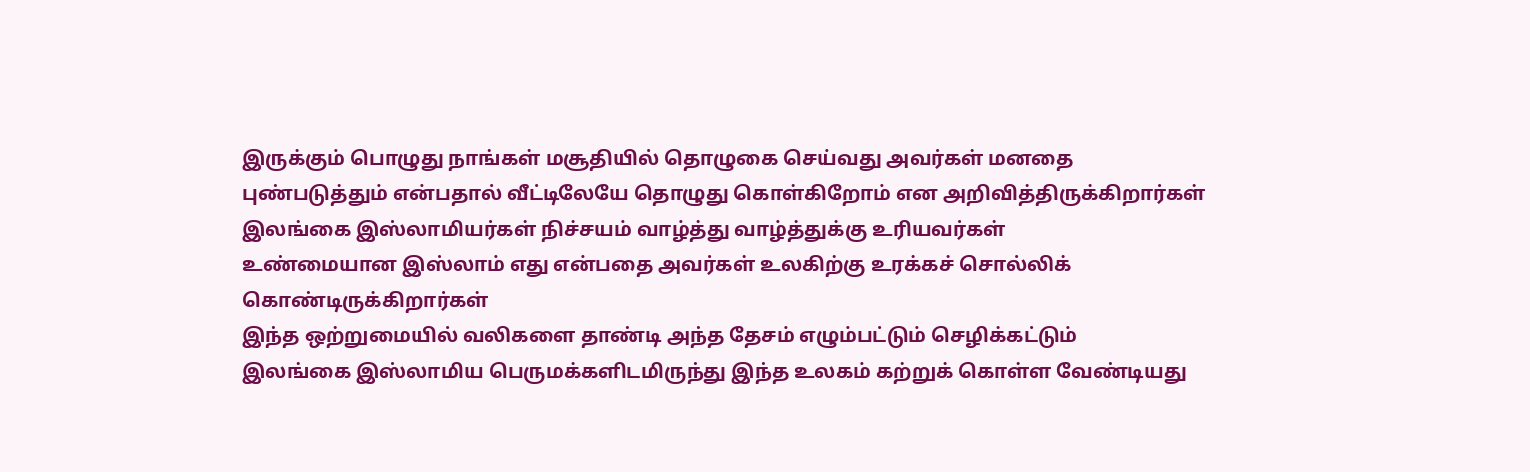இருக்கும் பொழுது நாங்கள் மசூதியில் தொழுகை செய்வது அவர்கள் மனதை புண்படுத்தும் என்பதால் வீட்டிலேயே தொழுது கொள்கிறோம் என அறிவித்திருக்கிறார்கள்
இலங்கை இஸ்லாமியர்கள் நிச்சயம் வாழ்த்து வாழ்த்துக்கு உரியவர்கள்
உண்மையான இஸ்லாம் எது என்பதை அவர்கள் உலகிற்கு உரக்கச் சொல்லிக் கொண்டிருக்கிறார்கள்
இந்த ஒற்றுமையில் வலிகளை தாண்டி அந்த தேசம் எழும்பட்டும் செழிக்கட்டும்
இலங்கை இஸ்லாமிய பெருமக்களிடமிருந்து இந்த உலகம் கற்றுக் கொள்ள வேண்டியது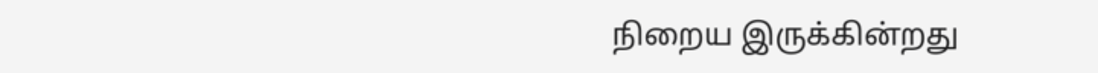நிறைய இருக்கின்றது